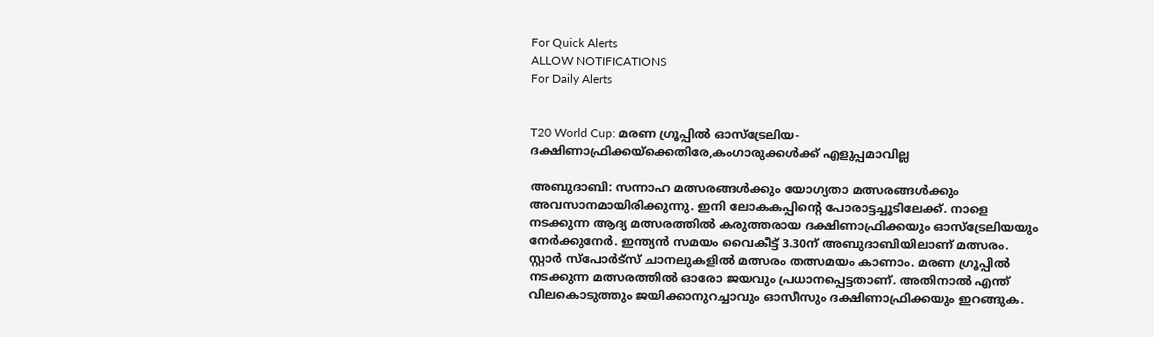For Quick Alerts
ALLOW NOTIFICATIONS
For Daily Alerts


T20 World Cup: മരണ ഗ്രൂപ്പില്‍ ഓസ്‌ട്രേലിയ-ദക്ഷിണാഫ്രിക്കയ്‌ക്കെതിരേ,കംഗാരുക്കള്‍ക്ക് എളുപ്പമാവില്ല

അബുദാബി: സന്നാഹ മത്സരങ്ങള്‍ക്കും യോഗ്യതാ മത്സരങ്ങള്‍ക്കും അവസാനമായിരിക്കുന്നു. ഇനി ലോകകപ്പിന്റെ പോരാട്ടച്ചൂടിലേക്ക്. നാളെ നടക്കുന്ന ആദ്യ മത്സരത്തില്‍ കരുത്തരായ ദക്ഷിണാഫ്രിക്കയും ഓസ്‌ട്രേലിയയും നേര്‍ക്കുനേര്‍. ഇന്ത്യന്‍ സമയം വൈകീട്ട് 3.30ന് അബുദാബിയിലാണ് മത്സരം. സ്റ്റാര്‍ സ്‌പോര്‍ട്‌സ് ചാനലുകളില്‍ മത്സരം തത്സമയം കാണാം. മരണ ഗ്രൂപ്പില്‍ നടക്കുന്ന മത്സരത്തില്‍ ഓരോ ജയവും പ്രധാനപ്പെട്ടതാണ്. അതിനാല്‍ എന്ത് വിലകൊടുത്തും ജയിക്കാനുറച്ചാവും ഓസീസും ദക്ഷിണാഫ്രിക്കയും ഇറങ്ങുക.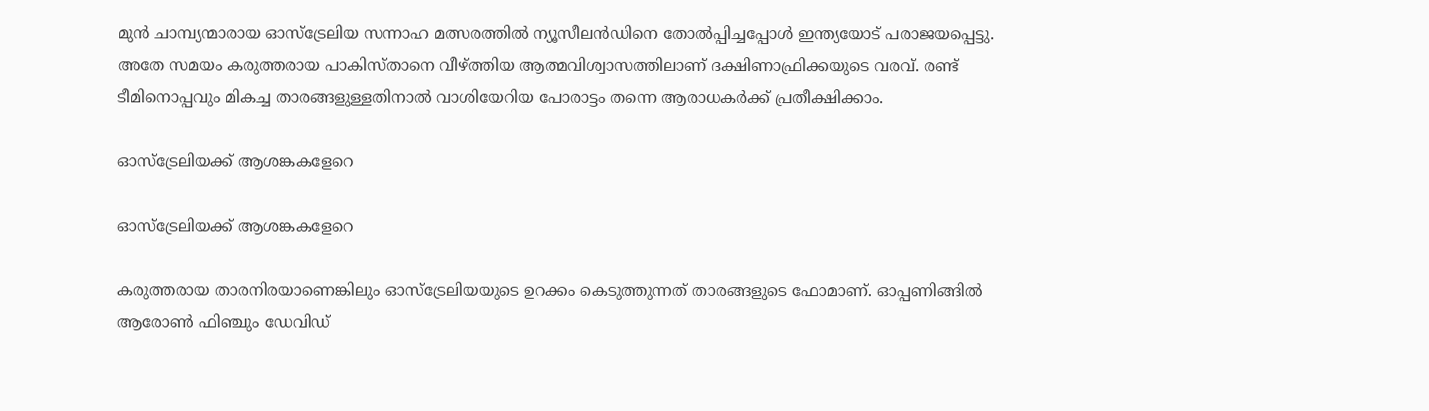മുന്‍ ചാമ്പ്യന്മാരായ ഓസ്‌ട്രേലിയ സന്നാഹ മത്സരത്തില്‍ ന്യൂസീലന്‍ഡിനെ തോല്‍പ്പിച്ചപ്പോള്‍ ഇന്ത്യയോട് പരാജയപ്പെട്ടു. അതേ സമയം കരുത്തരായ പാകിസ്താനെ വീഴ്ത്തിയ ആത്മവിശ്വാസത്തിലാണ് ദക്ഷിണാഫ്രിക്കയുടെ വരവ്. രണ്ട് ടീമിനൊപ്പവും മികച്ച താരങ്ങളുള്ളതിനാല്‍ വാശിയേറിയ പോരാട്ടം തന്നെ ആരാധകര്‍ക്ക് പ്രതീക്ഷിക്കാം.

ഓസ്‌ട്രേലിയക്ക് ആശങ്കകളേറെ

ഓസ്‌ട്രേലിയക്ക് ആശങ്കകളേറെ

കരുത്തരായ താരനിരയാണെങ്കിലും ഓസ്‌ട്രേലിയയുടെ ഉറക്കം കെടുത്തുന്നത് താരങ്ങളുടെ ഫോമാണ്. ഓപ്പണിങ്ങില്‍ ആരോണ്‍ ഫിഞ്ചും ഡേവിഡ്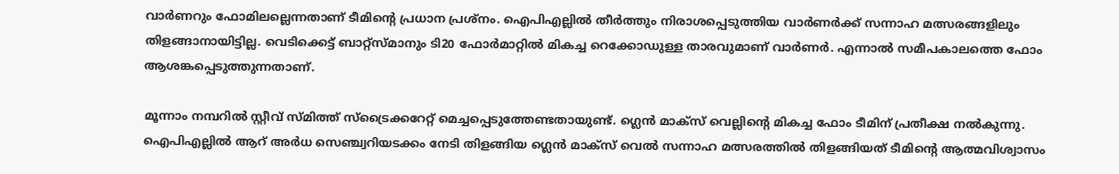വാര്‍ണറും ഫോമിലല്ലെന്നതാണ് ടീമിന്റെ പ്രധാന പ്രശ്‌നം. ഐപിഎല്ലില്‍ തീര്‍ത്തും നിരാശപ്പെടുത്തിയ വാര്‍ണര്‍ക്ക് സന്നാഹ മത്സരങ്ങളിലും തിളങ്ങാനായിട്ടില്ല. വെടിക്കെട്ട് ബാറ്റ്‌സ്മാനും ടി20 ഫോര്‍മാറ്റില്‍ മികച്ച റെക്കോഡുള്ള താരവുമാണ് വാര്‍ണര്‍. എന്നാല്‍ സമീപകാലത്തെ ഫോം ആശങ്കപ്പെടുത്തുന്നതാണ്.

മൂന്നാം നമ്പറില്‍ സ്റ്റീവ് സ്മിത്ത് സ്‌ട്രൈക്കറേറ്റ് മെച്ചപ്പെടുത്തേണ്ടതായുണ്ട്. ഗ്ലെന്‍ മാക്‌സ് വെല്ലിന്റെ മികച്ച ഫോം ടീമിന് പ്രതീക്ഷ നല്‍കുന്നു. ഐപിഎല്ലില്‍ ആറ് അര്‍ധ സെഞ്ച്വറിയടക്കം നേടി തിളങ്ങിയ ഗ്ലെന്‍ മാക്‌സ് വെല്‍ സന്നാഹ മത്സരത്തില്‍ തിളങ്ങിയത് ടീമിന്റെ ആത്മവിശ്വാസം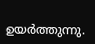ഉയര്‍ത്തുന്നു.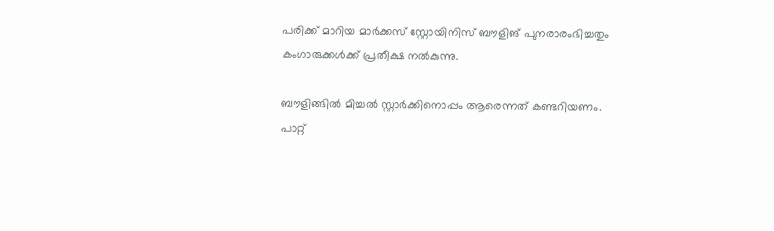പരിക്ക് മാറിയ മാര്‍ക്കസ് സ്റ്റോയിനിസ് ബൗളിങ് പുനരാരംഭിച്ചതും കംഗാരുക്കള്‍ക്ക് പ്രതീക്ഷ നല്‍കുന്നു.

ബൗളിങ്ങില്‍ മിച്ചല്‍ സ്റ്റാര്‍ക്കിനൊപ്പം ആരെന്നത് കണ്ടറിയണം. പാറ്റ്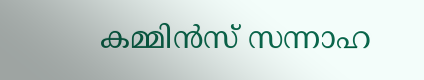കമ്മിന്‍സ് സന്നാഹ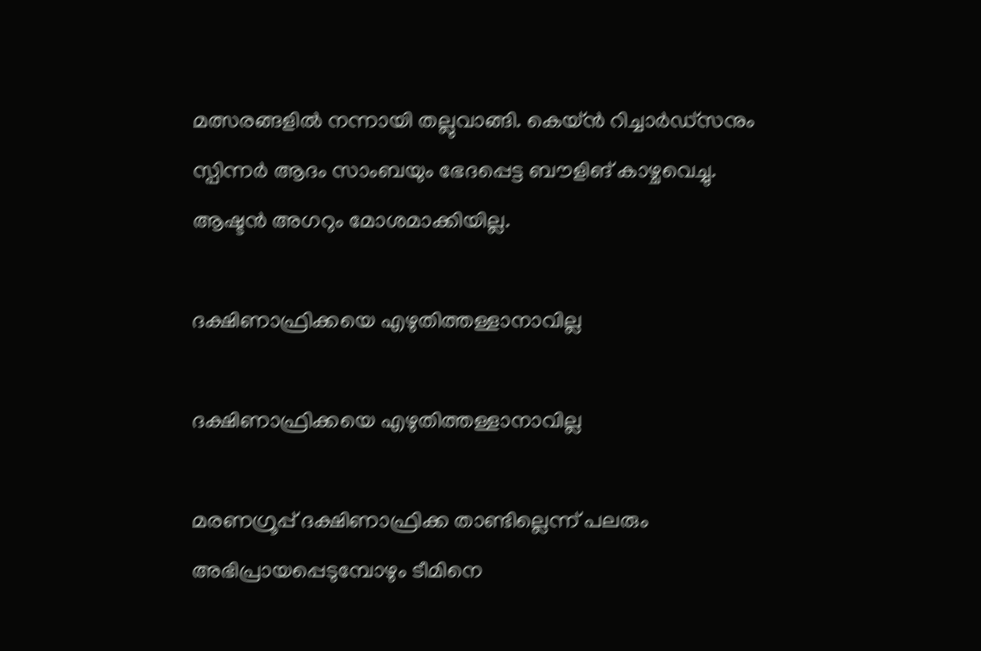മത്സരങ്ങളില്‍ നന്നായി തല്ലുവാങ്ങി. കെയ്ന്‍ റിച്ചാര്‍ഡ്‌സനും സ്പിന്നര്‍ ആദം സാംബയും ഭേദപ്പെട്ട ബൗളിങ് കാഴ്ചവെച്ചു. ആഷ്ടന്‍ അഗറും മോശമാക്കിയില്ല.

ദക്ഷിണാഫ്രിക്കയെ എഴുതിത്തള്ളാനാവില്ല

ദക്ഷിണാഫ്രിക്കയെ എഴുതിത്തള്ളാനാവില്ല

മരണഗ്രൂപ്പ് ദക്ഷിണാഫ്രിക്ക താണ്ടില്ലെന്ന് പലരും അഭിപ്രായപ്പെടുമ്പോഴും ടീമിനെ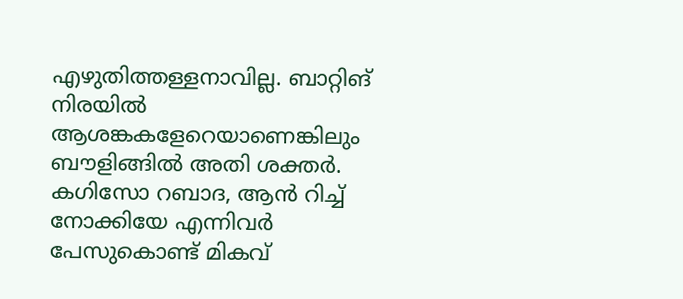എഴുതിത്തള്ളനാവില്ല. ബാറ്റിങ് നിരയില്‍ ആശങ്കകളേറെയാണെങ്കിലും ബൗളിങ്ങില്‍ അതി ശക്തര്‍. കഗിസോ റബാദ, ആന്‍ റിച്ച് നോക്കിയേ എന്നിവര്‍ പേസുകൊണ്ട് മികവ്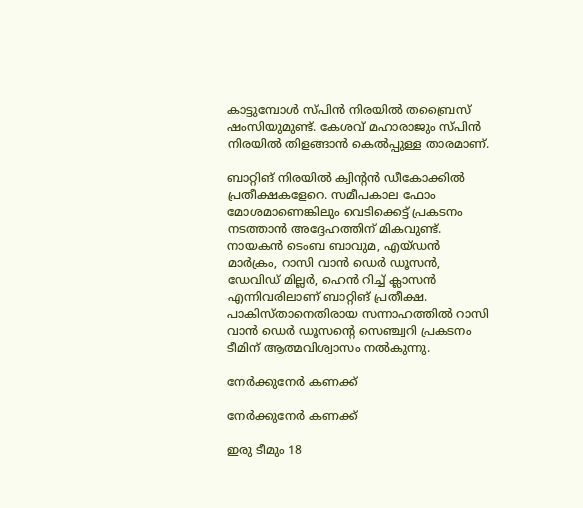കാട്ടുമ്പോള്‍ സ്പിന്‍ നിരയില്‍ തബ്രൈസ് ഷംസിയുമുണ്ട്. കേശവ് മഹാരാജും സ്പിന്‍ നിരയില്‍ തിളങ്ങാന്‍ കെല്‍പ്പുള്ള താരമാണ്.

ബാറ്റിങ് നിരയില്‍ ക്വിന്റന്‍ ഡീകോക്കില്‍ പ്രതീക്ഷകളേറെ. സമീപകാല ഫോം മോശമാണെങ്കിലും വെടിക്കെട്ട് പ്രകടനം നടത്താന്‍ അദ്ദേഹത്തിന് മികവുണ്ട്. നായകന്‍ ടെംബ ബാവുമ, എയ്ഡന്‍ മാര്‍ക്രം, റാസി വാന്‍ ഡെര്‍ ഡൂസന്‍, ഡേവിഡ് മില്ലര്‍, ഹെന്‍ റിച്ച് ക്ലാസന്‍ എന്നിവരിലാണ് ബാറ്റിങ് പ്രതീക്ഷ. പാകിസ്താനെതിരായ സന്നാഹത്തില്‍ റാസി വാന്‍ ഡെര്‍ ഡൂസന്റെ സെഞ്ച്വറി പ്രകടനം ടീമിന് ആത്മവിശ്വാസം നല്‍കുന്നു.

നേര്‍ക്കുനേര്‍ കണക്ക്

നേര്‍ക്കുനേര്‍ കണക്ക്

ഇരു ടീമും 18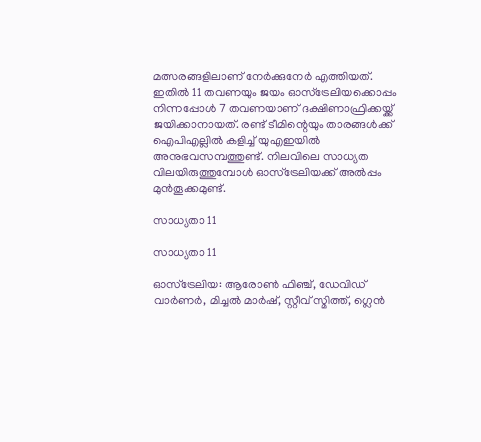മത്സരങ്ങളിലാണ് നേര്‍ക്കുനേര്‍ എത്തിയത്. ഇതില്‍ 11 തവണയും ജയം ഓസ്‌ട്രേലിയക്കൊപ്പം നിന്നപ്പോള്‍ 7 തവണയാണ് ദക്ഷിണാഫ്രിക്കയ്ക്ക് ജയിക്കാനായത്. രണ്ട് ടീമിന്റെയും താരങ്ങള്‍ക്ക് ഐപിഎല്ലില്‍ കളിച്ച് യുഎഇയില്‍ അനുഭവസമ്പത്തുണ്ട്. നിലവിലെ സാധ്യത വിലയിരുത്തുമ്പോള്‍ ഓസ്‌ട്രേലിയക്ക് അല്‍പ്പം മുന്‍തൂക്കമുണ്ട്.

സാധ്യതാ 11

സാധ്യതാ 11

ഓസ്‌ട്രേലിയ: ആരോണ്‍ ഫിഞ്ച്, ഡേവിഡ് വാര്‍ണര്‍, മിച്ചല്‍ മാര്‍ഷ്, സ്റ്റീവ് സ്മിത്ത്, ഗ്ലെന്‍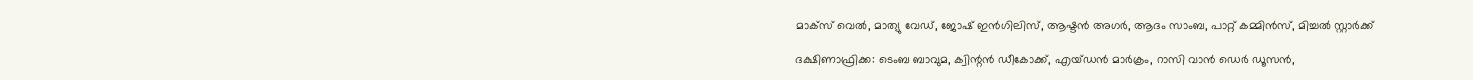മാക്‌സ് വെല്‍, മാത്യു വേഡ്, ജോഷ് ഇന്‍ഗിലിസ്, ആഷ്ടന്‍ അഗര്‍, ആദം സാംബ, പാറ്റ് കമ്മിന്‍സ്, മിച്ചല്‍ സ്റ്റാര്‍ക്ക്

ദക്ഷിണാഫ്രിക്ക: ടെംബ ബാവുമ, ക്വിന്റന്‍ ഡീകോക്ക്, എയ്ഡന്‍ മാര്‍ക്രം, റാസി വാന്‍ ഡെര്‍ ഡൂസന്‍,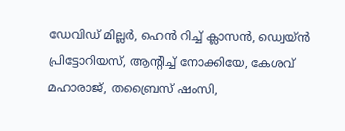ഡേവിഡ് മില്ലര്‍, ഹെന്‍ റിച്ച് ക്ലാസന്‍, ഡ്വെയ്ന്‍ പ്രിട്ടോറിയസ്, ആന്റിച്ച് നോക്കിയേ, കേശവ് മഹാരാജ്, തബ്രൈസ് ഷംസി,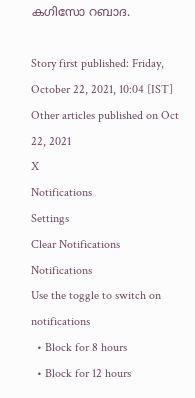കഗിസോ റബാദ.

Story first published: Friday, October 22, 2021, 10:04 [IST]
Other articles published on Oct 22, 2021
X
Notifications
Settings
Clear Notifications
Notifications
Use the toggle to switch on notifications
  • Block for 8 hours
  • Block for 12 hours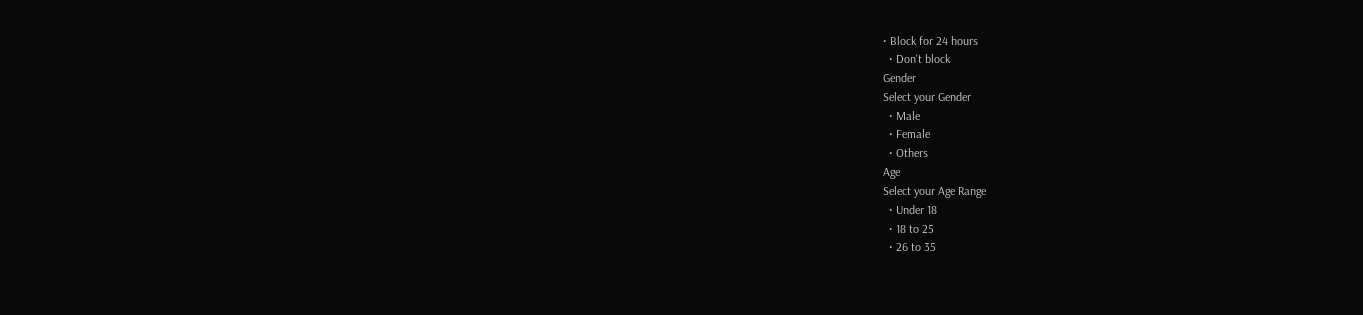• Block for 24 hours
  • Don't block
Gender
Select your Gender
  • Male
  • Female
  • Others
Age
Select your Age Range
  • Under 18
  • 18 to 25
  • 26 to 35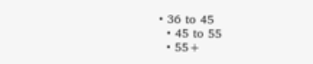• 36 to 45
  • 45 to 55
  • 55+